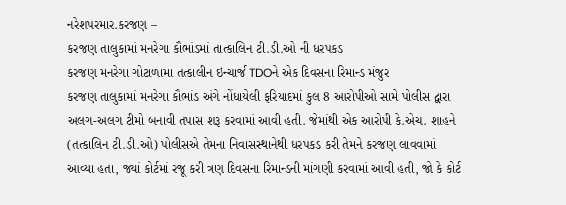નરેશપરમાર.કરજણ –
કરજણ તાલુકામાં મનરેગા કૌભાંડમાં તાત્કાલિન ટી.ડી.ઓ ની ધરપકડ
કરજણ મનરેગા ગોટાળામા તત્કાલીન ઇન્ચાર્જ TDOને એક દિવસના રિમાન્ડ મંજુર
કરજણ તાલુકામાં મનરેગા કૌભાંડ અંગે નોંધાયેલી ફરિયાદમાં કુલ 8 આરોપીઓ સામે પોલીસ દ્વારા અલગ-અલગ ટીમો બનાવી તપાસ શરૂ કરવામાં આવી હતી. જેમાંથી એક આરોપી કે.એચ. શાહને (તત્કાલિન ટી.ડી.ઓ) પોલીસએ તેમના નિવાસસ્થાનેથી ધરપકડ કરી તેમને કરજણ લાવવામાં આવ્યા હતા, જ્યાં કોર્ટમાં રજૂ કરી ત્રણ દિવસના રિમાન્ડની માંગણી કરવામાં આવી હતી, જો કે કોર્ટ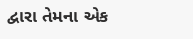દ્વારા તેમના એક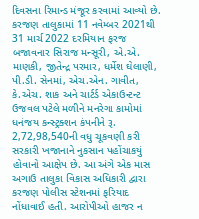દિવસના રિમાન્ડ મંજૂર કરવામાં આવ્યો છે. કરજણ તાલુકામાં 11 નવેમ્બર 2021થી 31 માર્ચ 2022 દરમિયાન ફરજ બજાવનાર સિરાજ મન્સૂરી, એ.એ. માણકી, જીતેન્દ્ર પરમાર, ધર્મેશ ઘેલાણી, પી.ડી. સેનમાં, એચ.એન. ગાવીત, કે.એચ. શાક અને ચાર્ટર્ડ એકાઉન્ટન્ટ ઉજવલ પટેલે મળીને મનરેગા કામોમાં ધનંજય કન્સ્ટ્રક્શન કંપનીને રૂ. 2,72,98,540ની વધુ ચૂકવણી કરી સરકારી ખજાનાને નુકસાન પહોંચાકયું હોવાનો આક્ષેપ છે. આ અંગે એક માસ અગાઉ તાલુકા વિકાસ અધિકારી દ્વારા કરજણ પોલીસ સ્ટેશનમાં ફરિયાદ નોંધાવાઈ હતી. આરોપીઓ હાજર ન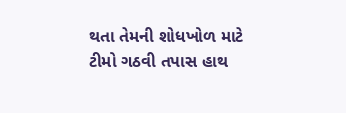થતા તેમની શોધખોળ માટે ટીમો ગઠવી તપાસ હાથ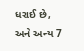ધરાઈ છે, અને અન્ય 7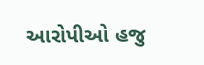આરોપીઓ હજુ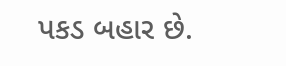પકડ બહાર છે.